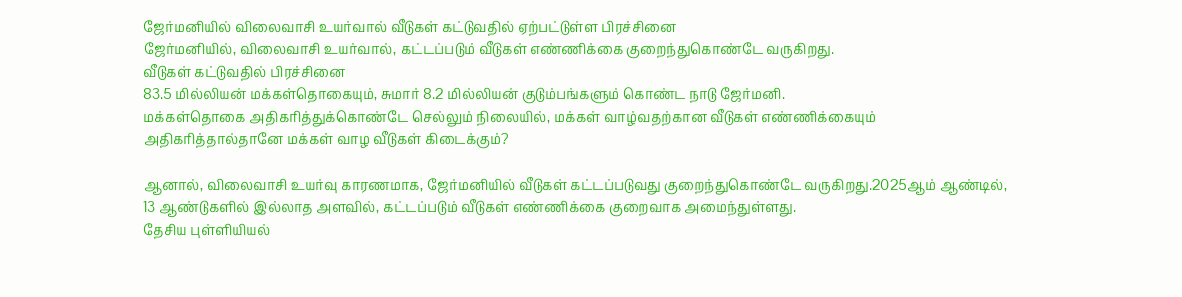ஜேர்மனியில் விலைவாசி உயர்வால் வீடுகள் கட்டுவதில் ஏற்பட்டுள்ள பிரச்சினை
ஜேர்மனியில், விலைவாசி உயர்வால், கட்டப்படும் வீடுகள் எண்ணிக்கை குறைந்துகொண்டே வருகிறது.
வீடுகள் கட்டுவதில் பிரச்சினை
83.5 மில்லியன் மக்கள்தொகையும், சுமார் 8.2 மில்லியன் குடும்பங்களும் கொண்ட நாடு ஜேர்மனி.
மக்கள்தொகை அதிகரித்துக்கொண்டே செல்லும் நிலையில், மக்கள் வாழ்வதற்கான வீடுகள் எண்ணிக்கையும் அதிகரித்தால்தானே மக்கள் வாழ வீடுகள் கிடைக்கும்?

ஆனால், விலைவாசி உயர்வு காரணமாக, ஜேர்மனியில் வீடுகள் கட்டப்படுவது குறைந்துகொண்டே வருகிறது.2025ஆம் ஆண்டில், 13 ஆண்டுகளில் இல்லாத அளவில், கட்டப்படும் வீடுகள் எண்ணிக்கை குறைவாக அமைந்துள்ளது.
தேசிய புள்ளியியல்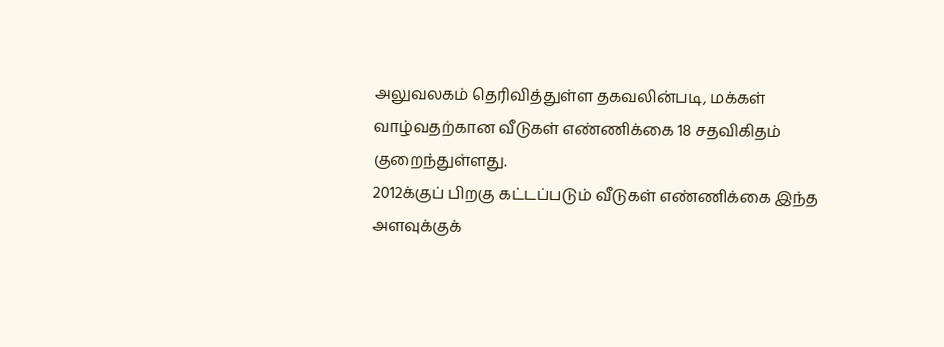அலுவலகம் தெரிவித்துள்ள தகவலின்படி, மக்கள் வாழ்வதற்கான வீடுகள் எண்ணிக்கை 18 சதவிகிதம் குறைந்துள்ளது.
2012க்குப் பிறகு கட்டப்படும் வீடுகள் எண்ணிக்கை இந்த அளவுக்குக்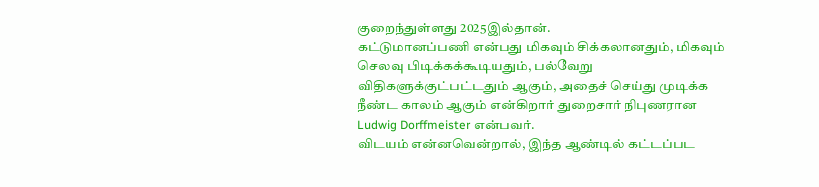குறைந்துள்ளது 2025இல்தான்.
கட்டுமானப்பணி என்பது மிகவும் சிக்கலானதும், மிகவும் செலவு பிடிக்கக்கூடியதும், பல்வேறு விதிகளுக்குட்பட்டதும் ஆகும், அதைச் செய்து முடிக்க நீண்ட காலம் ஆகும் என்கிறார் துறைசார் நிபுணரான Ludwig Dorffmeister என்பவர்.
விடயம் என்னவென்றால், இந்த ஆண்டில் கட்டப்பட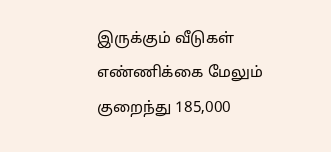இருக்கும் வீடுகள் எண்ணிக்கை மேலும் குறைந்து 185,000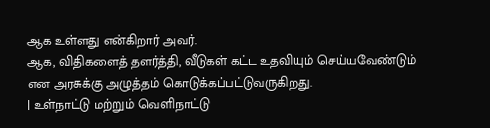ஆக உள்ளது என்கிறார் அவர்.
ஆக, விதிகளைத் தளர்த்தி, வீடுகள் கட்ட உதவியும் செய்யவேண்டும் என அரசுக்கு அழுத்தம் கொடுக்கப்பட்டுவருகிறது.
| உள்நாட்டு மற்றும் வெளிநாட்டு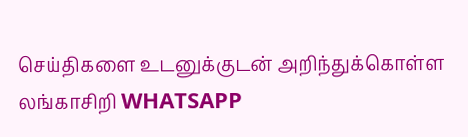செய்திகளை உடனுக்குடன் அறிந்துக்கொள்ள லங்காசிறி WHATSAPP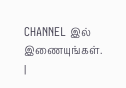CHANNEL இல் இணையுங்கள். |